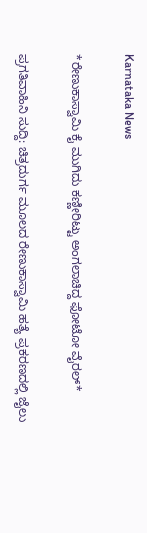Karnataka News

*ರೇಣುಕಾಸ್ವಾಮಿ ಕೈ ಮುಗಿದು ಕಣ್ಣೀರಿಟ್ಟು ಅಂಗಲಾಚಿದ್ದ ಫೋಟೋ ವೈರಲ್*

ಪ್ರಗತಿವಾಹಿನಿ ಸುದ್ದಿ: ಚಿತ್ರದುರ್ಗ ಮೂಲದ ರೇಣುಕಾಸ್ವಾಮಿ ಹತ್ಯೆ ಪ್ರಕರಣದಲ್ಲಿ ಜೈಲು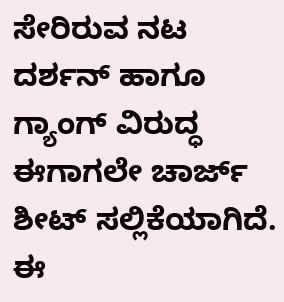ಸೇರಿರುವ ನಟ ದರ್ಶನ್ ಹಾಗೂ ಗ್ಯಾಂಗ್ ವಿರುದ್ಧ ಈಗಾಗಲೇ ಚಾರ್ಜ್ ಶೀಟ್ ಸಲ್ಲಿಕೆಯಾಗಿದೆ. ಈ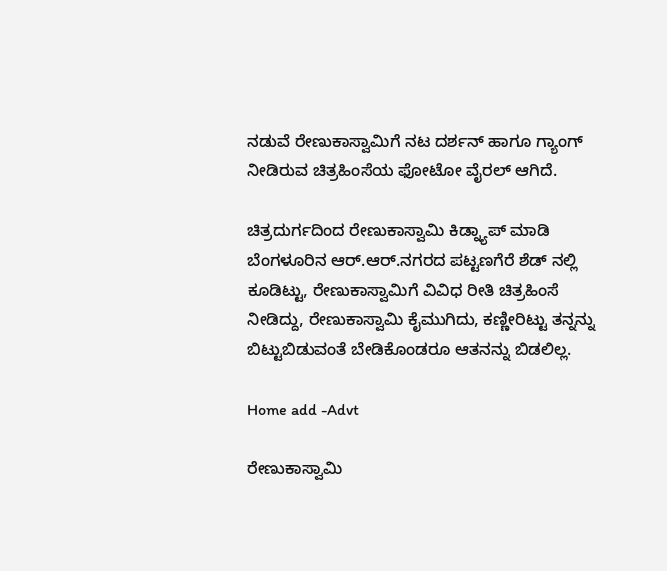ನಡುವೆ ರೇಣುಕಾಸ್ವಾಮಿಗೆ ನಟ ದರ್ಶನ್ ಹಾಗೂ ಗ್ಯಾಂಗ್ ನೀಡಿರುವ ಚಿತ್ರಹಿಂಸೆಯ ಫೋಟೋ ವೈರಲ್ ಆಗಿದೆ.

ಚಿತ್ರದುರ್ಗದಿಂದ ರೇಣುಕಾಸ್ವಾಮಿ ಕಿಡ್ನ್ಯಾಪ್ ಮಾಡಿ ಬೆಂಗಳೂರಿನ ಆರ್.ಆರ್.ನಗರದ ಪಟ್ಟಣಗೆರೆ ಶೆಡ್ ನಲ್ಲಿ ಕೂಡಿಟ್ಟು, ರೇಣುಕಾಸ್ವಾಮಿಗೆ ವಿವಿಧ ರೀತಿ ಚಿತ್ರಹಿಂಸೆ ನೀಡಿದ್ದು, ರೇಣುಕಾಸ್ವಾಮಿ ಕೈಮುಗಿದು, ಕಣ್ಣೀರಿಟ್ಟು ತನ್ನನ್ನು ಬಿಟ್ಟುಬಿಡುವಂತೆ ಬೇಡಿಕೊಂಡರೂ ಆತನನ್ನು ಬಿಡಲಿಲ್ಲ.

Home add -Advt

ರೇಣುಕಾಸ್ವಾಮಿ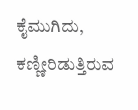ಕೈಮುಗಿದು, ಕಣ್ಣೀರಿಡುತ್ತಿರುವ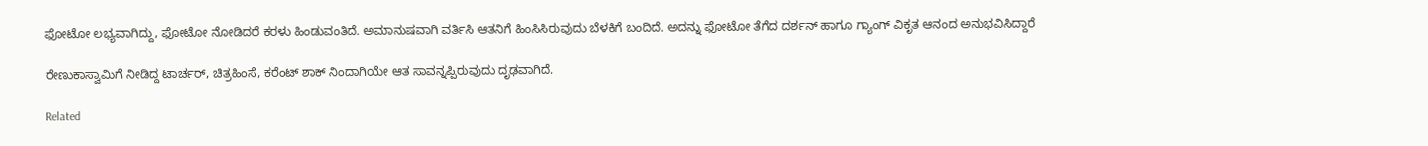ಫೋಟೋ ಲಭ್ಯವಾಗಿದ್ದು, ಫೋಟೋ ನೋಡಿದರೆ ಕರಳು ಹಿಂಡುವಂತಿದೆ. ಅಮಾನುಷವಾಗಿ ವರ್ತಿಸಿ ಆತನಿಗೆ ಹಿಂಸಿಸಿರುವುದು ಬೆಳಕಿಗೆ ಬಂದಿದೆ. ಅದನ್ನು ಫೋಟೋ ತೆಗೆದ ದರ್ಶನ್ ಹಾಗೂ ಗ್ಯಾಂಗ್ ವಿಕೃತ ಆನಂದ ಅನುಭವಿಸಿದ್ದಾರೆ

ರೇಣುಕಾಸ್ವಾಮಿಗೆ ನೀಡಿದ್ದ ಟಾರ್ಚರ್, ಚಿತ್ರಹಿಂಸೆ, ಕರೆಂಟ್ ಶಾಕ್ ನಿಂದಾಗಿಯೇ ಆತ ಸಾವನ್ನಪ್ಪಿರುವುದು ದೃಢವಾಗಿದೆ.

Related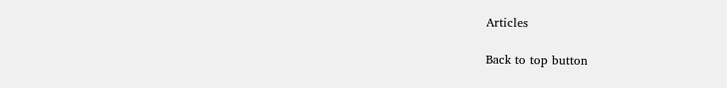Articles

Back to top button